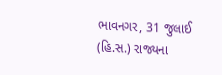ભાવનગર, 31 જુલાઈ (હિ.સ.) રાજ્યના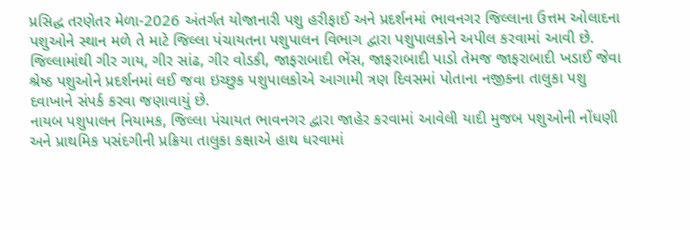પ્રસિદ્ધ તરણેતર મેળા-2026 અંતર્ગત યોજાનારી પશુ હરીફાઈ અને પ્રદર્શનમાં ભાવનગર જિલ્લાના ઉત્તમ ઓલાદના પશુઓને સ્થાન મળે તે માટે જિલ્લા પંચાયતના પશુપાલન વિભાગ દ્વારા પશુપાલકોને અપીલ કરવામાં આવી છે. જિલ્લામાંથી ગીર ગાય, ગીર સાંઢ, ગીર વોડકી, જાફરાબાદી ભેંસ, જાફરાબાદી પાડો તેમજ જાફરાબાદી ખડાઈ જેવા શ્રેષ્ઠ પશુઓને પ્રદર્શનમાં લઈ જવા ઇચ્છુક પશુપાલકોએ આગામી ત્રણ દિવસમાં પોતાના નજીકના તાલુકા પશુ દવાખાને સંપર્ક કરવા જણાવાયું છે.
નાયબ પશુપાલન નિયામક, જિલ્લા પંચાયત ભાવનગર દ્વારા જાહેર કરવામાં આવેલી યાદી મુજબ પશુઓની નોંધણી અને પ્રાથમિક પસંદગીની પ્રક્રિયા તાલુકા કક્ષાએ હાથ ધરવામાં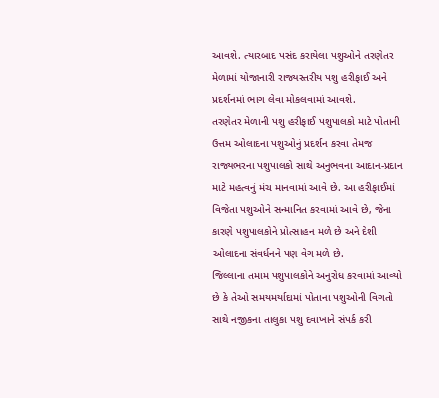આવશે. ત્યારબાદ પસંદ કરાયેલા પશુઓને તરણેતર મેળામાં યોજાનારી રાજ્યસ્તરીય પશુ હરીફાઈ અને પ્રદર્શનમાં ભાગ લેવા મોકલવામાં આવશે.
તરણેતર મેળાની પશુ હરીફાઈ પશુપાલકો માટે પોતાની ઉત્તમ ઓલાદના પશુઓનું પ્રદર્શન કરવા તેમજ રાજ્યભરના પશુપાલકો સાથે અનુભવના આદાન-પ્રદાન માટે મહત્વનું મંચ માનવામાં આવે છે. આ હરીફાઈમાં વિજેતા પશુઓને સન્માનિત કરવામાં આવે છે, જેના કારણે પશુપાલકોને પ્રોત્સાહન મળે છે અને દેશી ઓલાદના સંવર્ધનને પણ વેગ મળે છે.
જિલ્લાના તમામ પશુપાલકોને અનુરોધ કરવામાં આવ્યો છે કે તેઓ સમયમર્યાદામાં પોતાના પશુઓની વિગતો સાથે નજીકના તાલુકા પશુ દવાખાને સંપર્ક કરી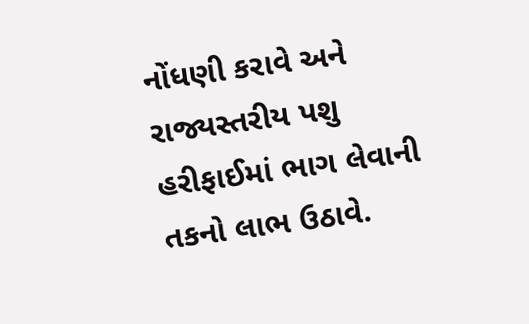નોંધણી કરાવે અને રાજ્યસ્તરીય પશુ હરીફાઈમાં ભાગ લેવાની તકનો લાભ ઉઠાવે.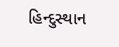હિન્દુસ્થાન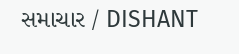સમાચાર / DISHANT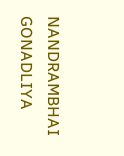NANDRAMBHAI GONADLIYA